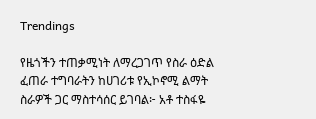Trendings

የዜጎችን ተጠቃሚነት ለማረጋገጥ የስራ ዕድል ፈጠራ ተግባራትን ከሀገሪቱ የኢኮኖሚ ልማት ስራዎች ጋር ማስተሳሰር ይገባል፦ አቶ ተስፋዬ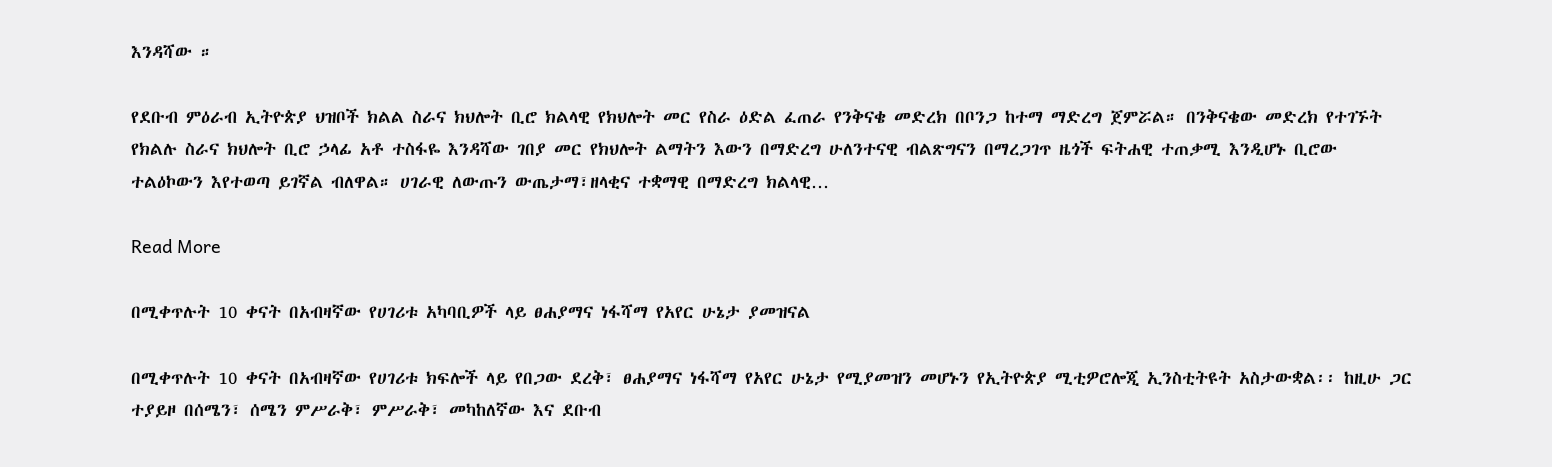እንዳሻው ።

የደቡብ ምዕራብ ኢትዮጵያ ህዝቦች ክልል ስራና ክህሎት ቢሮ ክልላዊ የክህሎት መር የስራ ዕድል ፈጠራ የንቅናቄ መድረክ በቦንጋ ከተማ ማድረግ ጀምሯል። በንቅናቄው መድረክ የተገኙት የክልሉ ስራና ክህሎት ቢሮ ኃላፊ አቶ ተስፋዬ እንዳሻው ገበያ መር የክህሎት ልማትን እውን በማድረግ ሁለንተናዊ ብልጽግናን በማረጋገጥ ዜጎች ፍትሐዊ ተጠቃሚ እንዲሆኑ ቢሮው ተልዕኮውን እየተወጣ ይገኛል ብለዋል። ሀገራዊ ለውጡን ውጤታማ፣ዘላቂና ተቋማዊ በማድረግ ክልላዊ…

Read More

በሚቀጥሉት 10 ቀናት በአብዛኛው የሀገሪቱ አካባቢዎች ላይ ፀሐያማና ነፋሻማ የአየር ሁኔታ ያመዝናል

በሚቀጥሉት 10 ቀናት በአብዛኛው የሀገሪቱ ክፍሎች ላይ የበጋው ደረቅ፣ ፀሐያማና ነፋሻማ የአየር ሁኔታ የሚያመዝን መሆኑን የኢትዮጵያ ሚቲዎሮሎጂ ኢንስቲትዩት አስታውቋል፡፡ ከዚሁ ጋር ተያይዞ በሰሜን፣ ሰሜን ምሥራቅ፣ ምሥራቅ፣ መካከለኛው እና ደቡብ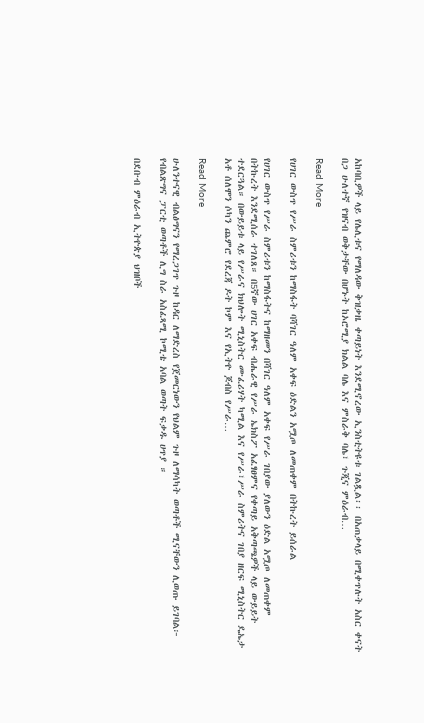አከባቢዎች ላይ የሌሊቱና የማለዳው ቅዝቃዜ ቀጣይነት እንደሚኖረው ኢንስቲትዩቱ ገልጿል፡፡ በአጠቃላይ በሚቀጥሉት አስር ቀናት በጋ ሁለተኛ የዝናብ ወቅታቸው በሆኑት ከኦሮሚያ ክልል ባሌ እና ምስራቅ ባሌ፣ ጉጂና ምዕራብ…

Read More

የሀገር ውስጥ የሥራ ስምሪቱን ከማስፋት ባሻገር ዓለም አቀፍ ዕድልን አሟጦ ለመጠቀም በትኩረት ይሰራል

የሀገር ውስጥ የሥራ ስምሪቱን ከማስፋትና ከማዘመን በሻገር ዓለም አቀፍ የሥራ ገበያው ያለውን ዕድል አሟጦ ለመጠቀም በትኩረት እንደሚሰራ ተገለጸ። በ5ኛው ሀገር አቀፍ ብሔራዊ የሥራ ኤክስፖ አፈፃፀምና የቀጣይ አቅጣጫዎች ላይ ውይይት ተደርጓል። በውይይቱ ላይ የሥራና ክህሎት ሚኒስትር ሙፈሪሃት ካሚል እና የሥራ፣ሥራ ስምሪትና ገበያ ዘርፍ ሚኒስትር ዴኤታ አቶ ሰለሞን ሶካን ጨምሮ የደረጃ ዶት ኮም እና የኢትዮ ጆብስ የሥራ…

Read More

ሁለንተናዊ ብልፅግናን የማረጋገጥ ጉዞ ከዳር ለማድረስ የጀመርነውን የህልም ጉዞ ለማሳካት ወጣቶች ሚናቸውን ሊወጡ ይገባል፦ የብልጽግና ፓርቲ ወጣቶች ሊግ ስራ አስፈጻሚ ኮሚቴ አባል ወጣት ፍቃዱ ሀጥያ ።

በደቡብ ምዕራብ ኢትዮጵያ ህዝቦች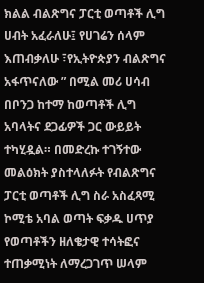ክልል ብልጽግና ፓርቲ ወጣቶች ሊግ ሀብት አፈራለሁ፤ የሀገሬን ሰላም እጠብቃለሁ ፣የኢትዮጵያን ብልጽግና አፋጥናለው ” በሚል መሪ ሀሳብ በቦንጋ ከተማ ከወጣቶች ሊግ አባላትና ደጋፊዎች ጋር ውይይት ተካሂዷል። በመድረኩ ተገኝተው መልዕክት ያስተላለፉት የብልጽግና ፓርቲ ወጣቶች ሊግ ስራ አስፈጻሚ ኮሚቴ አባል ወጣት ፍቃዱ ሀጥያ የወጣቶችን ዘለቄታዊ ተሳትፎና ተጠቃሚነት ለማረጋገጥ ሠላም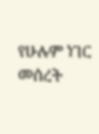የሁሉም ነገር መሰረት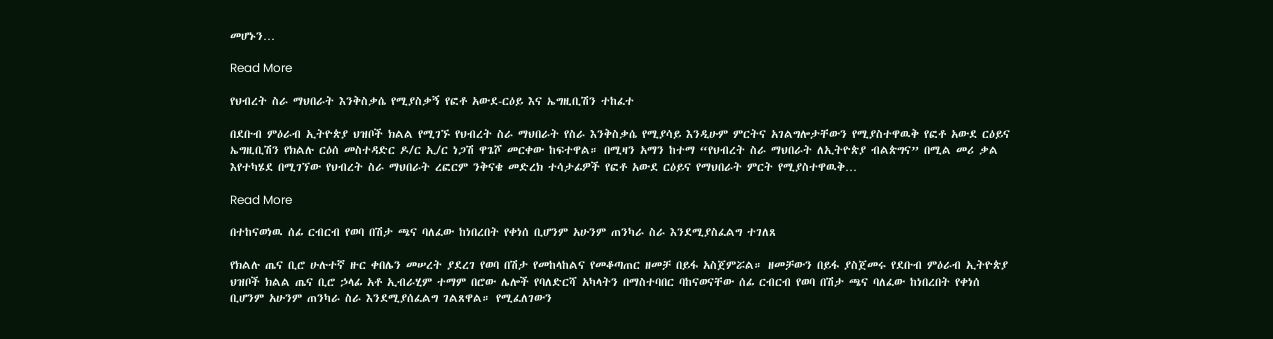መሆኑን…

Read More

የህብረት ስራ ማህበራት እንቅስቃሴ የሚያስቃኝ የፎቶ አውደ-ርዕይ እና ኤግዚቢሽን ተከፈተ

በደቡብ ምዕራብ ኢትዮጵያ ህዝቦች ክልል የሚገኙ የህብረት ስራ ማህበራት የስራ እንቅስቃሴ የሚያሳይ እንዲሁም ምርትና አገልግሎታቸውን የሚያስተዋዉቅ የፎቶ አውደ ርዕይና ኤግዚቢሽን የክልሉ ርዕሰ መስተዳድር ዶ/ር ኢ/ር ነጋሽ ዋጌሾ መርቀው ከፍተዋል። በሚዛን አማን ከተማ “የህብረት ስራ ማህበራት ለኢትዮጵያ ብልጵግና” በሚል መሪ ቃል እየተካሄደ በሚገኘው የህብረት ስራ ማህበራት ረፎርም ንቅናቄ መድረክ ተሳታፊዎች የፎቶ አውደ ርዕይና የማህበራት ምርት የሚያስተዋዉቅ…

Read More

በተከናወነዉ ሰፊ ርብርብ የወባ በሽታ ጫና ባለፈው ከነበረበት የቀነሰ ቢሆንም አሁንም ጠንካራ ስራ እንደሚያስፈልግ ተገለጸ

የክልሉ ጤና ቢሮ ሁሉተኛ ዙር ቀበሌን መሠረት ያደረገ የወባ በሽታ የመከላከልና የመቆጣጠር ዘመቻ በይፋ አስጀምሯል። ዘመቻውን በይፋ ያስጀመሩ የደቡብ ምዕራብ ኢትዮጵያ ህዝቦች ክልል ጤና ቢሮ ኃላፊ አቶ ኢብራሂም ተማም በሮው ሌሎች የባለድርሻ አካላትን በማስተባበር ባከናወናቸው ሰፊ ርብርብ የወባ በሽታ ጫና ባለፈው ከነበረበት የቀነሰ ቢሆንም አሁንም ጠንካራ ስራ እንደሚያሰፈልግ ገልጸዋል። የሚፈለገውን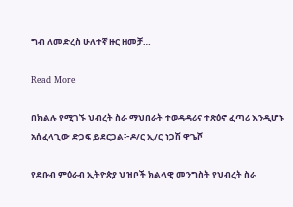ግብ ለመድረስ ሁለተኛ ዙር ዘመቻ…

Read More

በክልሉ የሚገኙ ህብረት ስራ ማህበራት ተወዳዳሪና ተጽዕኖ ፈጣሪ እንዲሆኑ አሰፈላጊው ድጋፍ ይደርጋል፦ዶ/ር ኢ/ር ነጋሽ ዋጌሾ

የደቡብ ምዕራብ ኢትዮጵያ ህዝቦች ክልላዊ መንግስት የህብረት ስራ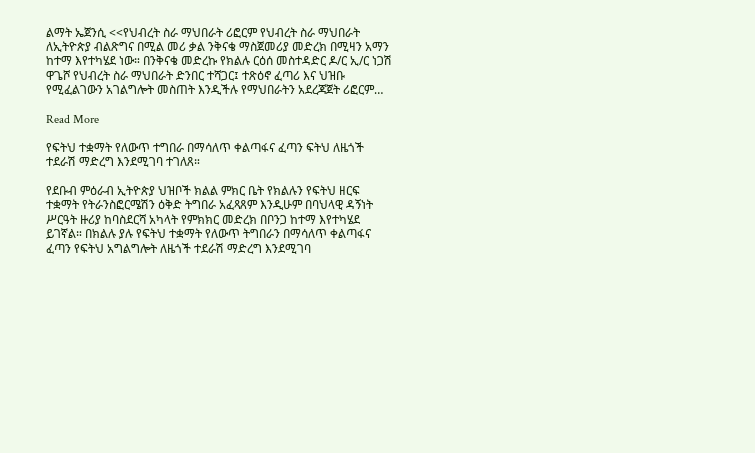ልማት ኤጀንሲ <<የህብረት ስራ ማህበራት ሪፎርም የህብረት ስራ ማህበራት ለኢትዮጵያ ብልጽግና በሚል መሪ ቃል ንቅናቄ ማስጀመሪያ መድረክ በሚዛን አማን ከተማ እየተካሄደ ነው። በንቅናቄ መድረኩ የክልሉ ርዕሰ መስተዳድር ዶ/ር ኢ/ር ነጋሽ ዋጌሾ የህብረት ስራ ማህበራት ድንበር ተሻጋር፤ ተጽዕኖ ፈጣሪ እና ህዝቡ የሚፈልገውን አገልግሎት መስጠት እንዲችሉ የማህበራትን አደረጃጀት ሪፎርም…

Read More

የፍትህ ተቋማት የለውጥ ተግበራ በማሳለጥ ቀልጣፋና ፈጣን ፍትህ ለዜጎች ተደራሽ ማድረግ እንደሚገባ ተገለጸ።

የደቡብ ምዕራብ ኢትዮጵያ ህዝቦች ክልል ምክር ቤት የክልሉን የፍትህ ዘርፍ ተቋማት የትራንስፎርሜሽን ዕቅድ ትግበራ አፈጻጸም እንዲሁም በባህላዊ ዳኝነት ሥርዓት ዙሪያ ከባስደርሻ አካላት የምክክር መድረክ በቦንጋ ከተማ እየተካሄደ ይገኛል። በክልሉ ያሉ የፍትህ ተቋማት የለውጥ ትግበራን በማሳለጥ ቀልጣፋና ፈጣን የፍትህ አግልግሎት ለዜጎች ተደራሽ ማድረግ እንደሚገባ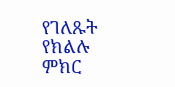የገለጹት የክልሉ ምክር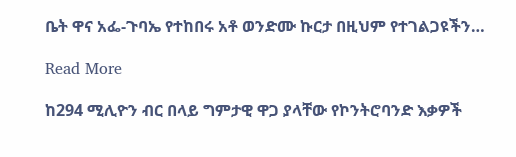ቤት ዋና አፌ-ጉባኤ የተከበሩ አቶ ወንድሙ ኩርታ በዚህም የተገልጋዩችን…

Read More

ከ294 ሚሊዮን ብር በላይ ግምታዊ ዋጋ ያላቸው የኮንትሮባንድ እቃዎች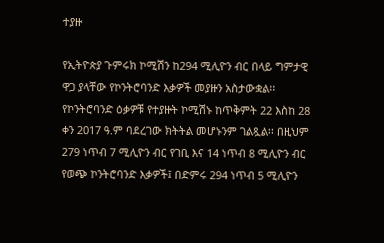ተያዙ

የኢትዮጵያ ጉምሩክ ኮሚሽን ከ294 ሚሊዮን ብር በላይ ግምታዊ ዋጋ ያላቸው የኮንትሮባንድ እቃዎች መያዙን አስታውቋል፡፡ የኮንትሮባንድ ዕቃዎቹ የተያዙት ኮሚሽኑ ከጥቅምት 22 እስከ 28 ቀን 2017 ዓ.ም ባደረገው ክትትል መሆኑንም ገልጿል፡፡ በዚህም 279 ነጥብ 7 ሚሊዮን ብር የገቢ እና 14 ነጥብ 8 ሚሊዮን ብር የወጭ ኮንትሮባንድ እቃዎች፤ በድምሩ 294 ነጥብ 5 ሚሊዮን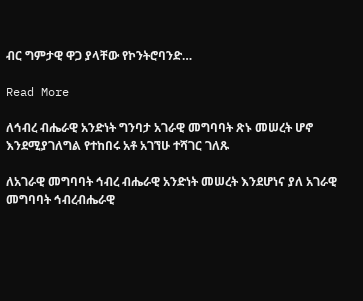ብር ግምታዊ ዋጋ ያላቸው የኮንትሮባንድ…

Read More

ለኅብረ ብሔራዊ አንድነት ግንባታ አገራዊ መግባባት ጽኑ መሠረት ሆኖ እንደሚያገለግል የተከበሩ አቶ አገኘሁ ተሻገር ገለጹ

ለአገራዊ መግባባት ኅብረ ብሔራዊ አንድነት መሠረት እንደሆነና ያለ አገራዊ መግባባት ኅብረብሔራዊ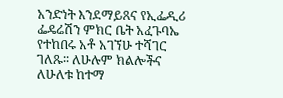አንድነት እንደማይጸና የኢፌዲሪ ፌዴሬሽን ምክር ቤት አፈጉባኤ የተከበሩ አቶ አገኘሁ ተሻገር ገለጹ፡፡ ለሁሉም ክልሎችና ለሁለቱ ከተማ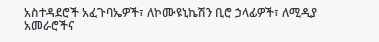አስተዳደሮች አፈጉባኤዎች፣ ለኮሙዩኒኬሽን ቢሮ ኃላፊዎች፣ ለሚዲያ አመራሮችና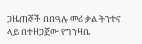ጋዜጠኞች በበዓሉ መሪ ቃል ትንተና ላይ በተዘጋጀው የግንዛቤ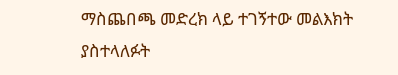ማስጨበጫ መድረክ ላይ ተገኝተው መልእክት ያስተላለፉት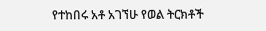የተከበሩ አቶ አገኘሁ የወል ትርክቶች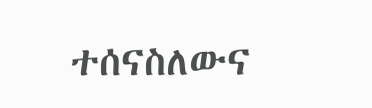ተሰናስለውና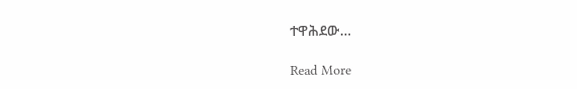ተዋሕደው…

Read More